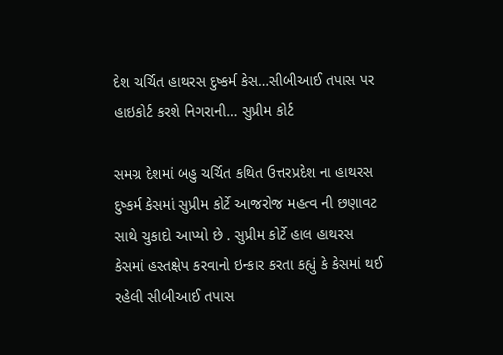દેશ ચર્ચિત હાથરસ દુષ્કર્મ કેસ…સીબીઆઈ તપાસ પર હાઇકોર્ટ કરશે નિગરાની… સુપ્રીમ કોર્ટ

સમગ્ર દેશમાં બહુ ચર્ચિત કથિત ઉત્તરપ્રદેશ ના હાથરસ દુષ્કર્મ કેસમાં સુપ્રીમ કોર્ટે આજરોજ મહત્વ ની છણાવટ સાથે ચુકાદો આપ્યો છે . સુપ્રીમ કોર્ટે હાલ હાથરસ કેસમાં હસ્તક્ષેપ કરવાનો ઇન્કાર કરતા કહ્યું કે કેસમાં થઈ રહેલી સીબીઆઈ તપાસ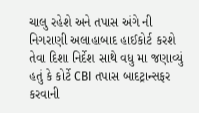ચાલુ રહેશે અને તપાસ અંગે ની નિગરાણી અલાહાબાદ હાઈકોર્ટ કરશે તેવા દિશા નિર્દેશ સાથે વધુ મા જણાવ્યું હતું કે કોર્ટે CBI તપાસ બાદટ્રાન્સફર કરવાની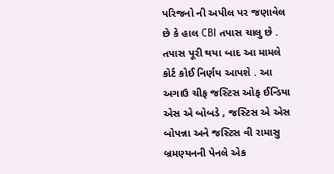પરિજનો ની અપીલ પર જણાવેલ છે કે હાલ CBI તપાસ ચાલુ છે . તપાસ પૂરી થયા બાદ આ મામલે કોર્ટ કોઈ નિર્ણય આપશે . આ અગાઉ ચીફ જસ્ટિસ ઓફ ઈન્ડિયા એસ એ બોબડે , જસ્ટિસ એ એસ બોપન્ના અને જસ્ટિસ વી રામાસુ બ્રમણ્યનની પેનલે એક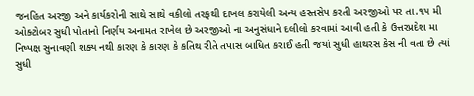જનહિત અરજી અને કાર્યકરોની સાથે સાથે વકીલો તરફથી દાખલ કરાયેલી અન્ય હસ્તસેપ કરતી અરજીઓ પર તા.૧૫ મી ઓક્ટોબર સુધી પોતાનો નિર્ણય અનામત રાખેલ છે અરજીઓ ના અનુસંધાને દલીલો કરવામાં આવી હતી કે ઉત્તરપ્રદેશ મા નિષ્પક્ષ સુનાવણી શક્ય નથી કારણ કે કારણ કે કતિથ રીતે તપાસ બાધિત કરાઈ હતી જયાં સુધી હાથરસ કેસ ની વતા છે ત્યાં સુધી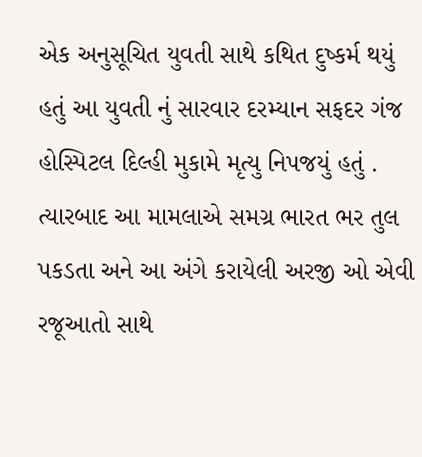એક અનુસૂચિત યુવતી સાથે કથિત દુષ્કર્મ થયું હતું આ યુવતી નું સારવાર દરમ્યાન સફદર ગંજ હોસ્પિટલ દિલ્હી મુકામે મૃત્યુ નિપજયું હતું . ત્યારબાદ આ મામલાએ સમગ્ર ભારત ભર તુલ પકડતા અને આ અંગે કરાયેલી અરજી ઓ એવી રજૂઆતો સાથે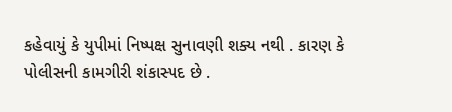કહેવાયું કે યુપીમાં નિષ્પક્ષ સુનાવણી શક્ય નથી . કારણ કે પોલીસની કામગીરી શંકાસ્પદ છે .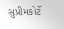સુપ્રીમકોર્ટે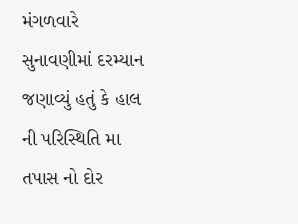મંગળવારે સુનાવણીમાં દરમ્યાન જણાવ્યું હતું કે હાલ ની પરિસ્થિતિ મા તપાસ નો દોર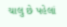ચાલુ છે પહેલાં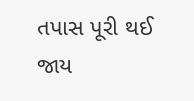તપાસ પૂરી થઈ જાય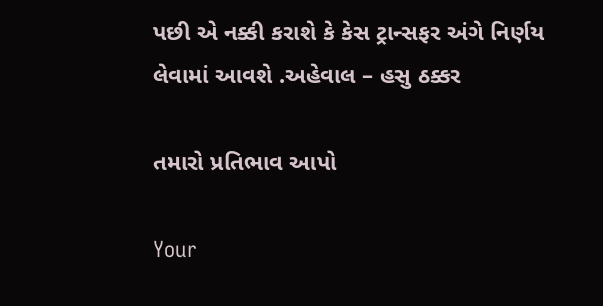પછી એ નક્કી કરાશે કે કેસ ટ્રાન્સફર અંગે નિર્ણય લેવામાં આવશે .અહેવાલ – હસુ ઠક્કર

તમારો પ્રતિભાવ આપો

Your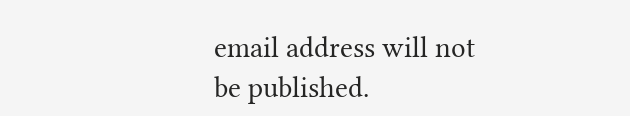email address will not be published.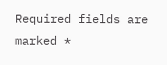Required fields are marked *